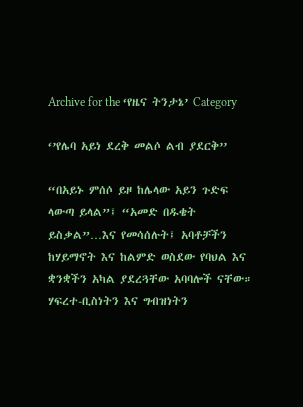Archive for the ‘የዜና ትንታኔ’ Category

‘’የሌባ አይነ ደረቅ መልሶ ልብ ያደርቅ’’

“በአይኑ ምሰሶ ይዞ ከሌላው አይን ጉድፍ ላውጣ ይላል”፤ “አመድ በዱቄት ይስቃል”…እና የመሳሰሉት፤ አባቶቻችን ከሃይማኖት እና ከልምድ ወስደው የባህል እና ቋንቋችን አካል ያደረጓቸው አባባሎች ናቸው። ሃፍረተ-ቢስነትን እና ግብዝነትን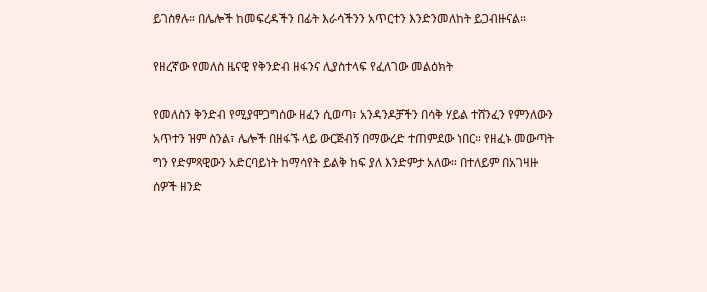ይገስፃሉ። በሌሎች ከመፍረዳችን በፊት እራሳችንን አጥርተን እንድንመለከት ይጋብዙናል።

የዘረኛው የመለስ ዜናዊ የቅንድብ ዘፋንና ሊያስተላፍ የፈለገው መልዕክት

የመለስን ቅንድብ የሚያሞጋግሰው ዘፈን ሲወጣ፣ አንዳንዶቻችን በሳቅ ሃይል ተሸንፈን የምንለውን አጥተን ዝም ስንል፣ ሌሎች በዘፋኙ ላይ ውርጅብኝ በማውረድ ተጠምደው ነበር። የዘፈኑ መውጣት ግን የድምጻዊውን አድርባይነት ከማሳየት ይልቅ ከፍ ያለ እንድምታ አለው። በተለይም በአገዛዙ ሰዎች ዘንድ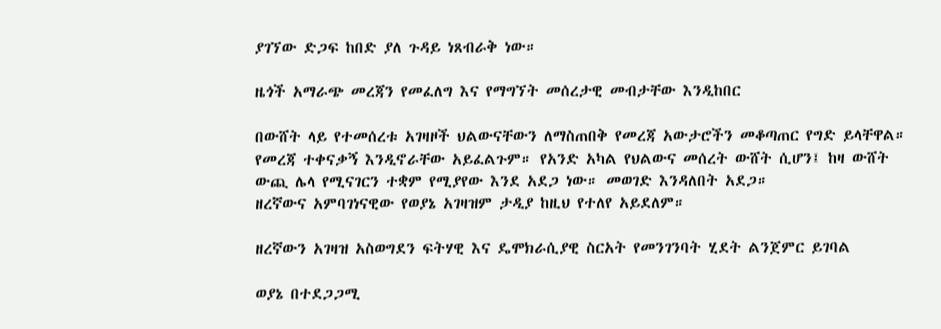ያገኘው ድጋፍ ከበድ ያለ ጉዳይ ነጸብራቅ ነው።

ዜጎች አማራጭ መረጃን የመፈለግ እና የማግኘት መሰረታዊ መብታቸው እንዲከበር

በውሸት ላይ የተመሰረቱ አገዛዞች ህልውናቸውን ለማስጠበቅ የመረጃ አውታሮችን መቆጣጠር የግድ ይላቸዋል። የመረጃ ተቀናቃኝ እንዲኖራቸው አይፈልጉም። የአንድ አካል የህልውና መሰረት ውሸት ሲሆን፤ ከዛ ውሸት ውጪ ሌላ የሚናገርን ተቋም የሚያየው እንደ አደጋ ነው። መወገድ እንዳለበት አደጋ።
ዘረኛውና አምባገነናዊው የወያኔ አገዛዝም ታዲያ ከዚህ የተለየ አይደለም።

ዘረኛውን አገዛዝ አስወግደን ፍትሃዊ እና ዴሞክራሲያዊ ስርአት የመንገንባት ሂደት ልንጀምር ይገባል

ወያኔ በተደጋጋሚ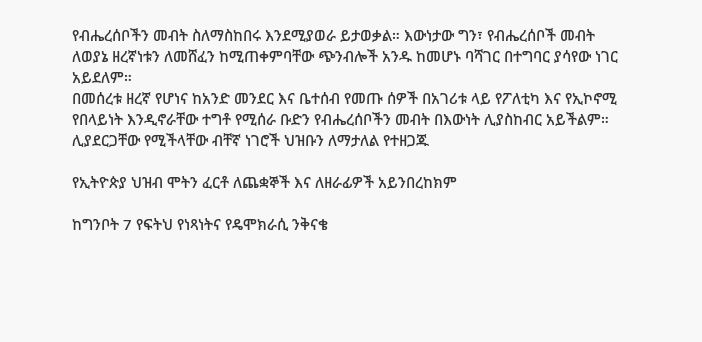የብሔረሰቦችን መብት ስለማስከበሩ እንደሚያወራ ይታወቃል። እውነታው ግን፣ የብሔረሰቦች መብት ለወያኔ ዘረኛነቱን ለመሸፈን ከሚጠቀምባቸው ጭንብሎች አንዱ ከመሆኑ ባሻገር በተግባር ያሳየው ነገር አይደለም።
በመሰረቱ ዘረኛ የሆነና ከአንድ መንደር እና ቤተሰብ የመጡ ሰዎች በአገሪቱ ላይ የፖለቲካ እና የኢኮኖሚ የበላይነት እንዲኖራቸው ተግቶ የሚሰራ ቡድን የብሔረሰቦችን መብት በእውነት ሊያስከብር አይችልም። ሊያደርጋቸው የሚችላቸው ብቸኛ ነገሮች ህዝቡን ለማታለል የተዘጋጁ

የኢትዮጵያ ህዝብ ሞትን ፈርቶ ለጨቋኞች እና ለዘራፊዎች አይንበረከክም

ከግንቦት 7 የፍትህ የነጻነትና የዴሞክራሲ ንቅናቄ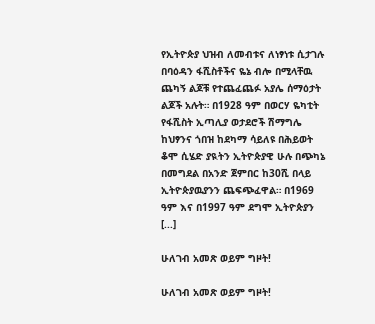የኢትዮጵያ ህዝብ ለመብቱና ለነፃነቱ ሲታገሉ በባዕዳን ፋሺስቶችና ዬኔ ብሎ በሚላቸዉ ጨካኝ ልጆቹ የተጨፈጨፉ አያሌ ሰማዕታት ልጆች አሉት። በ1928 ዓም በወርሃ ዬካቲት የፋሺስት ኢጣሊያ ወታደሮች ሽማግሌ ከህፃንና ጎበዝ ከደካማ ሳይለዩ በሕይወት ቆሞ ሲሄድ ያዪትን ኢትዮጵያዊ ሁሉ በጭካኔ በመግደል በአንድ ጀምበር ከ30ሺ በላይ ኢትዮጵያዉያንን ጨፍጭፈዋል። በ1969 ዓም እና በ1997 ዓም ደግሞ ኢትዮጵያን [...]

ሁለገብ አመጽ ወይም ግዞት!

ሁለገብ አመጽ ወይም ግዞት!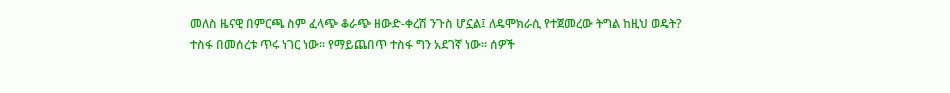መለስ ዜናዊ በምርጫ ስም ፈላጭ ቆራጭ ዘውድ-ቀረሽ ንጉስ ሆኗል፤ ለዴሞክራሲ የተጀመረው ትግል ከዚህ ወዴት?
ተስፋ በመሰረቱ ጥሩ ነገር ነው። የማይጨበጥ ተስፋ ግን አደገኛ ነው። ሰዎች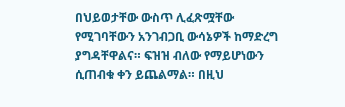በህይወታቸው ውስጥ ሊፈጽሟቸው የሚገባቸውን አንገብጋቢ ውሳኔዎች ከማድረግ ያግዳቸዋልና። ፍዝዝ ብለው የማይሆነውን ሲጠብቁ ቀን ይጨልማል። በዚህ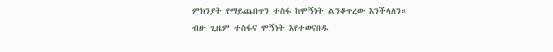ምክንያት የማይጨበጥን ተስፋ ከሞኝነት ልንቆጥረው እንችላለን። ብዙ ጊዜም ተስፋና ሞኝነት እየተወናበዱ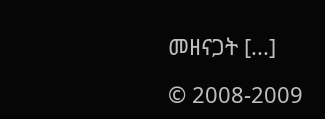መዘናጋት [...]

© 2008-2009